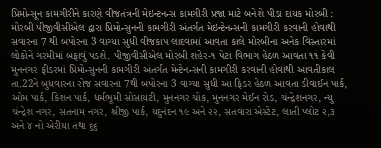પ્રિમોન્સૂન કામગીરીને કારણે વીજતંત્રની મેઇન્ટનન્સ કામગીરી પ્રજા માટે બનેશે પીડા દાયક મોરબી : મોરબી પીજીવીસીએલ દ્વારા પ્રિમોન્સુનની કામગીરી અંતર્ગત મેઇન્ટેનન્સની કામગીરી કરવાની હોવાથી સવારના 7 થી બપોરના 3 વાગ્યા સુધી વીજકાપ લાદવામાં આવતા કાલે મોરબીના અનેક વિસ્તારમાં લોકોને ગરમીમાં બફાવું પડશે. પીજીવીસીએલ મોરબી શહેર-૧ પેટા વિભાગ હેઠળ આવતા ૧૧ કેવી મુનનગર ફીડરમાં પ્રિમોન્સુનની કામગીરી અંતર્ગત મેન્ટેનન્સની કામગીરી કરવાની હોવાથી આવતીકાલ તા.22ને બુધવારના રોજ સવારના 7થી બપોરના 3 વાગ્યા સુધી આ ફિડર હેઠળ આવતા ડીવાઈન પાર્ક, ઓમ પાર્ક, કિશન પાર્ક, ધર્મભૂમી સોસાયટી, મુનનગર ચોક, મુનનગર મેઈન રોડ, ચંન્દ્રેશનગર, ન્યુ ચંન્દ્રેશ નગર, સતનામ નગર, શ્રીજી પાર્ક, યદુનંદન ૧૯ અને ૨૨, સતવારા એસ્ટેટ, લાતી પ્લોટ ૨,૩ અને ૪ નો એરીયા તથા ૬૬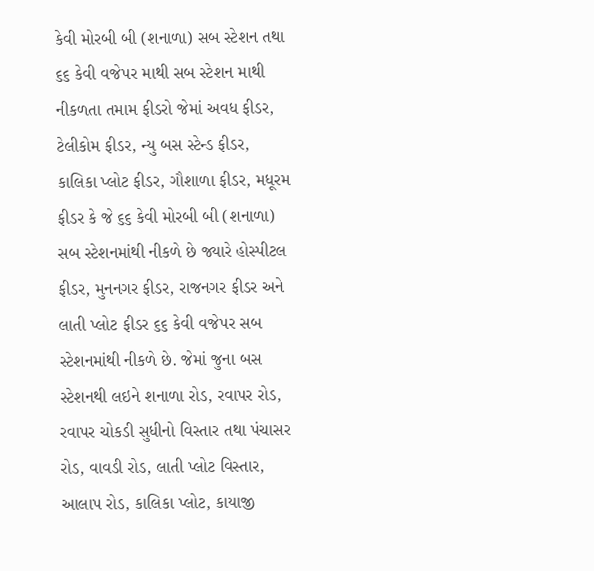કેવી મોરબી બી (શનાળા) સબ સ્ટેશન તથા ૬૬ કેવી વજેપર માથી સબ સ્ટેશન માથી નીકળતા તમામ ફીડરો જેમાં અવધ ફીડર, ટેલીકોમ ફીડર, ન્યુ બસ સ્ટેન્ડ ફીડર, કાલિકા પ્લોટ ફીડર, ગૌશાળા ફીડર, મધૂરમ ફીડર કે જે ૬૬ કેવી મોરબી બી (શનાળા) સબ સ્ટેશનમાંથી નીકળે છે જ્યારે હોસ્પીટલ ફીડર, મુનનગર ફીડર, રાજનગર ફીડર અને લાતી પ્લોટ ફીડર ૬૬ કેવી વજેપર સબ સ્ટેશનમાંથી નીકળે છે. જેમાં જુના બસ સ્ટેશનથી લઇને શનાળા રોડ, રવાપર રોડ, રવાપર ચોકડી સુધીનો વિસ્તાર તથા પંચાસર રોડ, વાવડી રોડ, લાતી પ્લોટ વિસ્તાર, આલાપ રોડ, કાલિકા પ્લોટ, કાયાજી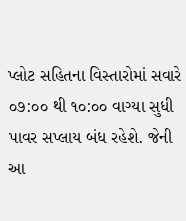પ્લોટ સહિતના વિસ્તારોમાં સવારે ૦૭:૦૦ થી ૧૦:૦૦ વાગ્યા સુધી પાવર સપ્લાય બંધ રહેશે. જેની આ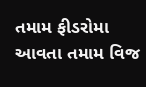તમામ ફીડરોમા આવતા તમામ વિજ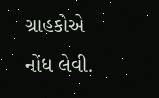ગ્રાહકોએ નોંધ લેવી.